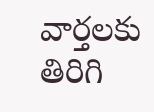వార్తలకు తిరిగి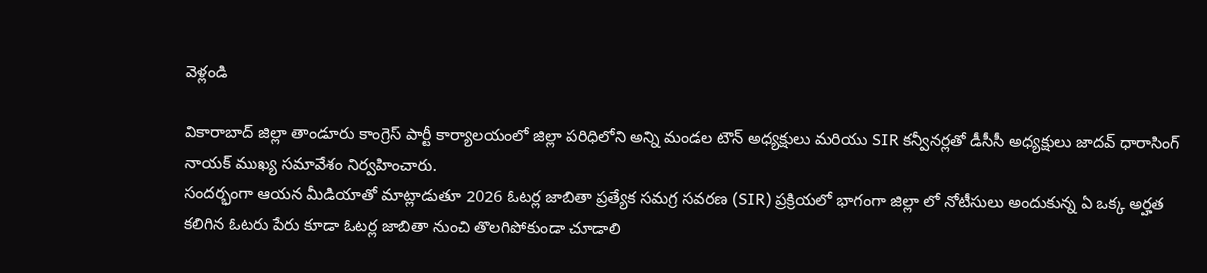వెళ్లండి

వికారాబాద్ జిల్లా తాండూరు కాంగ్రెస్ పార్టీ కార్యాలయంలో జిల్లా పరిధిలోని అన్ని మండల టౌన్ అధ్యక్షులు మరియు SIR కన్వీనర్లతో డీసీసీ అధ్యక్షులు జాదవ్ ధారాసింగ్ నాయక్ ముఖ్య సమావేశం నిర్వహించారు.
సందర్భంగా ఆయన మీడియాతో మాట్లాడుతూ 2026 ఓటర్ల జాబితా ప్రత్యేక సమగ్ర సవరణ (SIR) ప్రక్రియలో భాగంగా జిల్లా లో నోటీసులు అందుకున్న ఏ ఒక్క అర్హత కలిగిన ఓటరు పేరు కూడా ఓటర్ల జాబితా నుంచి తొలగిపోకుండా చూడాలి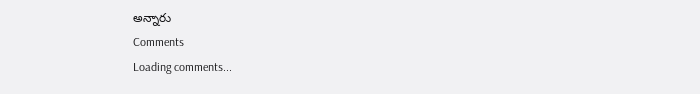అన్నారు
Comments
Loading comments...